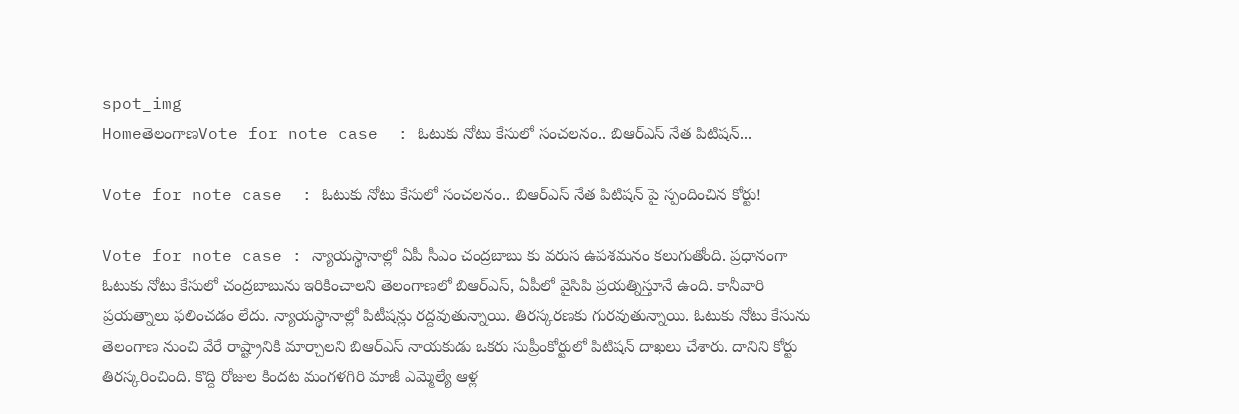spot_img
HomeతెలంగాణVote for note case  : ఓటుకు నోటు కేసులో సంచలనం.. బిఆర్ఎస్ నేత పిటిషన్...

Vote for note case  : ఓటుకు నోటు కేసులో సంచలనం.. బిఆర్ఎస్ నేత పిటిషన్ పై స్పందించిన కోర్టు!

Vote for note case : న్యాయస్థానాల్లో ఏపీ సీఎం చంద్రబాబు కు వరుస ఉపశమనం కలుగుతోంది. ప్రధానంగా ఓటుకు నోటు కేసులో చంద్రబాబును ఇరికించాలని తెలంగాణలో బిఆర్ఎస్, ఏపీలో వైసిపి ప్రయత్నిస్తూనే ఉంది. కానీవారి ప్రయత్నాలు ఫలించడం లేదు. న్యాయస్థానాల్లో పిటీషన్లు రద్దవుతున్నాయి. తిరస్కరణకు గురవుతున్నాయి. ఓటుకు నోటు కేసును తెలంగాణ నుంచి వేరే రాష్ట్రానికి మార్చాలని బిఆర్ఎస్ నాయకుడు ఒకరు సుప్రీంకోర్టులో పిటిషన్ దాఖలు చేశారు. దానిని కోర్టు తిరస్కరించింది. కొద్ది రోజుల కిందట మంగళగిరి మాజీ ఎమ్మెల్యే ఆళ్ల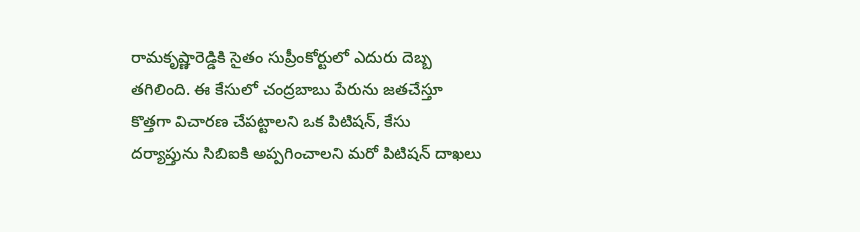రామకృష్ణారెడ్డికి సైతం సుప్రీంకోర్టులో ఎదురు దెబ్బ తగిలింది. ఈ కేసులో చంద్రబాబు పేరును జతచేస్తూ కొత్తగా విచారణ చేపట్టాలని ఒక పిటిషన్, కేసు దర్యాప్తును సిబిఐకి అప్పగించాలని మరో పిటిషన్ దాఖలు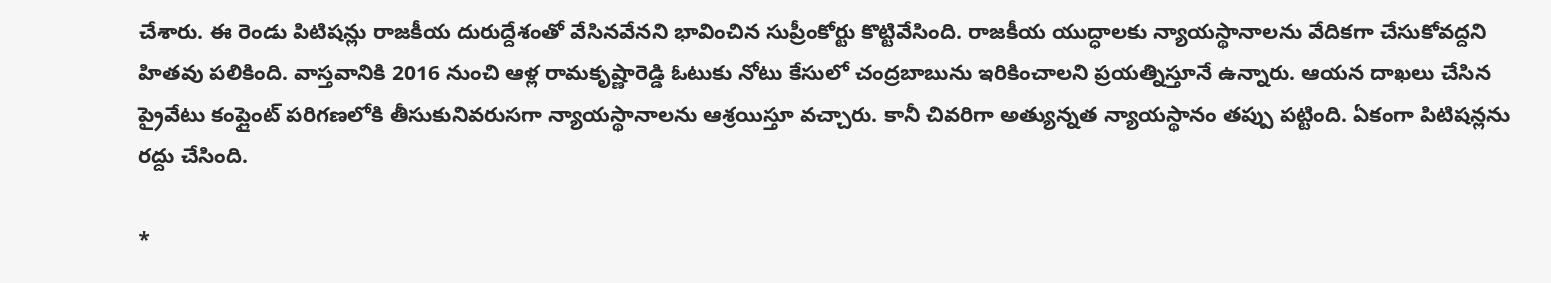చేశారు. ఈ రెండు పిటిషన్లు రాజకీయ దురుద్దేశంతో వేసినవేనని భావించిన సుప్రీంకోర్టు కొట్టివేసింది. రాజకీయ యుద్ధాలకు న్యాయస్థానాలను వేదికగా చేసుకోవద్దని హితవు పలికింది. వాస్తవానికి 2016 నుంచి ఆళ్ల రామకృష్ణారెడ్డి ఓటుకు నోటు కేసులో చంద్రబాబును ఇరికించాలని ప్రయత్నిస్తూనే ఉన్నారు. ఆయన దాఖలు చేసిన ప్రైవేటు కంప్లైంట్ పరిగణలోకి తీసుకునివరుసగా న్యాయస్థానాలను ఆశ్రయిస్తూ వచ్చారు. కానీ చివరిగా అత్యున్నత న్యాయస్థానం తప్పు పట్టింది. ఏకంగా పిటిషన్లను రద్దు చేసింది.

*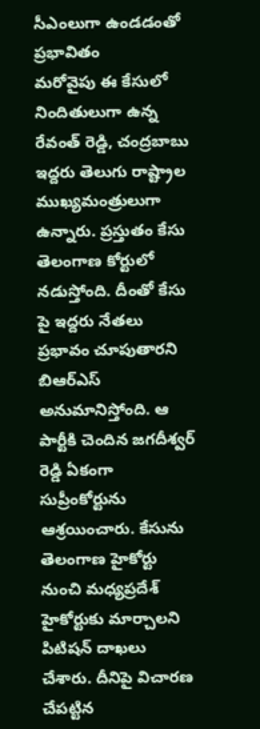సీఎంలుగా ఉండడంతో ప్రభావితం
మరోవైపు ఈ కేసులో నిందితులుగా ఉన్న రేవంత్ రెడ్డి, చంద్రబాబు ఇద్దరు తెలుగు రాష్ట్రాల ముఖ్యమంత్రులుగా ఉన్నారు. ప్రస్తుతం కేసు తెలంగాణ కోర్టులో నడుస్తోంది. దీంతో కేసు పై ఇద్దరు నేతలు ప్రభావం చూపుతారని బిఆర్ఎస్ అనుమానిస్తోంది. ఆ పార్టీకి చెందిన జగదీశ్వర్ రెడ్డి ఏకంగా సుప్రీంకోర్టును ఆశ్రయించారు. కేసును తెలంగాణ హైకోర్టు నుంచి మధ్యప్రదేశ్ హైకోర్టుకు మార్చాలని పిటిషన్ దాఖలు చేశారు. దీనిపై విచారణ చేపట్టిన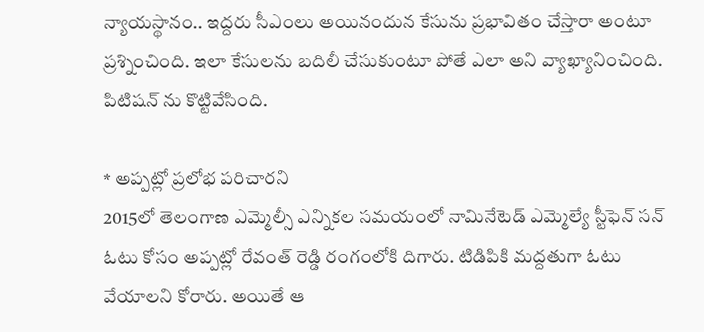న్యాయస్థానం.. ఇద్దరు సీఎంలు అయినందున కేసును ప్రభావితం చేస్తారా అంటూ ప్రశ్నించింది. ఇలా కేసులను బదిలీ చేసుకుంటూ పోతే ఎలా అని వ్యాఖ్యానించింది. పిటిషన్ ను కొట్టివేసింది.

* అప్పట్లో ప్రలోభ పరిచారని
2015లో తెలంగాణ ఎమ్మెల్సీ ఎన్నికల సమయంలో నామినేటెడ్ ఎమ్మెల్యే స్టీఫెన్ సన్ ఓటు కోసం అప్పట్లో రేవంత్ రెడ్డి రంగంలోకి దిగారు. టిడిపికి మద్దతుగా ఓటు వేయాలని కోరారు. అయితే ఆ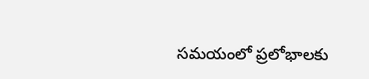సమయంలో ప్రలోభాలకు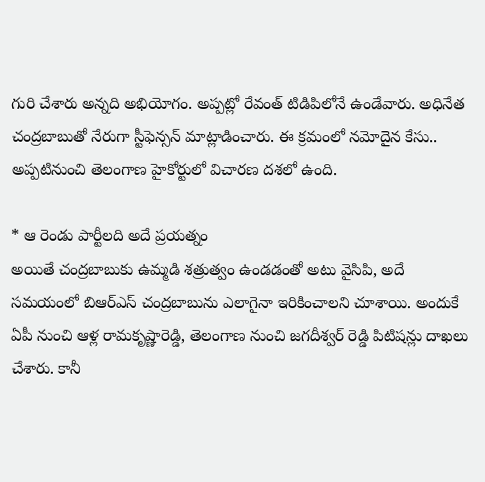గురి చేశారు అన్నది అభియోగం. అప్పట్లో రేవంత్ టిడిపిలోనే ఉండేవారు. అధినేత చంద్రబాబుతో నేరుగా స్టీఫెన్సన్ మాట్లాడించారు. ఈ క్రమంలో నమోదైన కేసు.. అప్పటినుంచి తెలంగాణ హైకోర్టులో విచారణ దశలో ఉంది.

* ఆ రెండు పార్టీలది అదే ప్రయత్నం
అయితే చంద్రబాబుకు ఉమ్మడి శత్రుత్వం ఉండడంతో అటు వైసిపి, అదే సమయంలో బిఆర్ఎస్ చంద్రబాబును ఎలాగైనా ఇరికించాలని చూశాయి. అందుకే ఏపీ నుంచి ఆళ్ల రామకృష్ణారెడ్డి, తెలంగాణ నుంచి జగదీశ్వర్ రెడ్డి పిటిషన్లు దాఖలు చేశారు. కానీ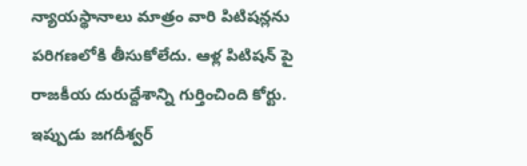న్యాయస్థానాలు మాత్రం వారి పిటిషన్లను పరిగణలోకి తీసుకోలేదు. ఆళ్ల పిటిషన్ పై రాజకీయ దురుద్దేశాన్ని గుర్తించింది కోర్టు. ఇప్పుడు జగదీశ్వర్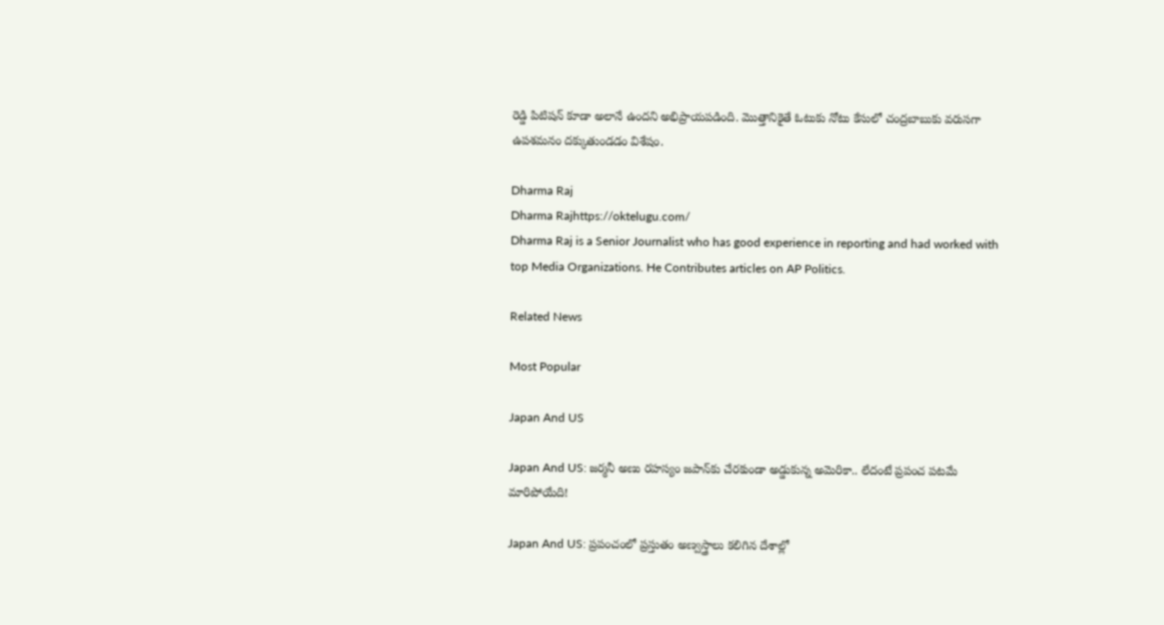రెడ్డి పిటిషన్ కూడా అలానే ఉందని అభిప్రాయపడింది. మొత్తానికైతే ఓటుకు నోటు కేసులో చంద్రబాబుకు వరుసగా ఉపశమనం దక్కుతుండడం విశేషం.

Dharma Raj
Dharma Rajhttps://oktelugu.com/
Dharma Raj is a Senior Journalist who has good experience in reporting and had worked with top Media Organizations. He Contributes articles on AP Politics.

Related News

Most Popular

Japan And US

Japan And US: జర్మనీ అణు రహస్యం జపాన్‌కు చేరకుండా అడ్డుకున్న అమెరికా.. లేదంటే ప్రపంచ పటమే మారిపోయేది!

Japan And US: ప్రపంచంలో ప్రస్తుతం అణ్వస్త్రాలు కలిగిన దేశాల్లో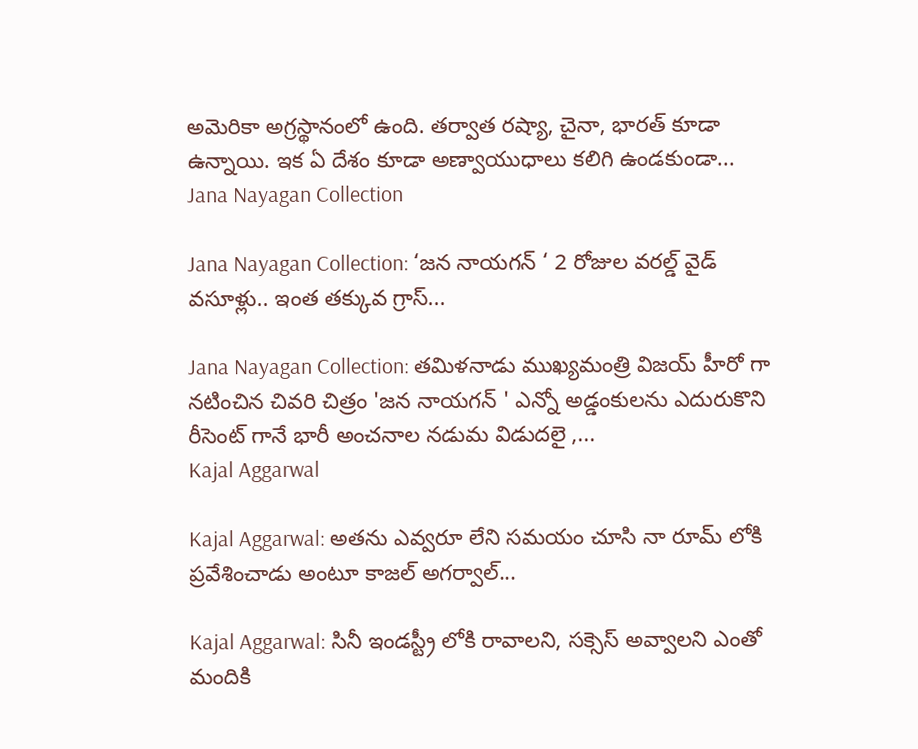అమెరికా అగ్రస్థానంలో ఉంది. తర్వాత రష్యా, చైనా, భారత్‌ కూడా ఉన్నాయి. ఇక ఏ దేశం కూడా అణ్వాయుధాలు కలిగి ఉండకుండా...
Jana Nayagan Collection

Jana Nayagan Collection: ‘జన నాయగన్ ‘ 2 రోజుల వరల్డ్ వైడ్ వసూళ్లు.. ఇంత తక్కువ గ్రాస్...

Jana Nayagan Collection: తమిళనాడు ముఖ్యమంత్రి విజయ్ హీరో గా నటించిన చివరి చిత్రం 'జన నాయగన్ ' ఎన్నో అడ్డంకులను ఎదురుకొని రీసెంట్ గానే భారీ అంచనాల నడుమ విడుదలై ,...
Kajal Aggarwal

Kajal Aggarwal: అతను ఎవ్వరూ లేని సమయం చూసి నా రూమ్ లోకి ప్రవేశించాడు అంటూ కాజల్ అగర్వాల్...

Kajal Aggarwal: సినీ ఇండస్ట్రీ లోకి రావాలని, సక్సెస్ అవ్వాలని ఎంతో మందికి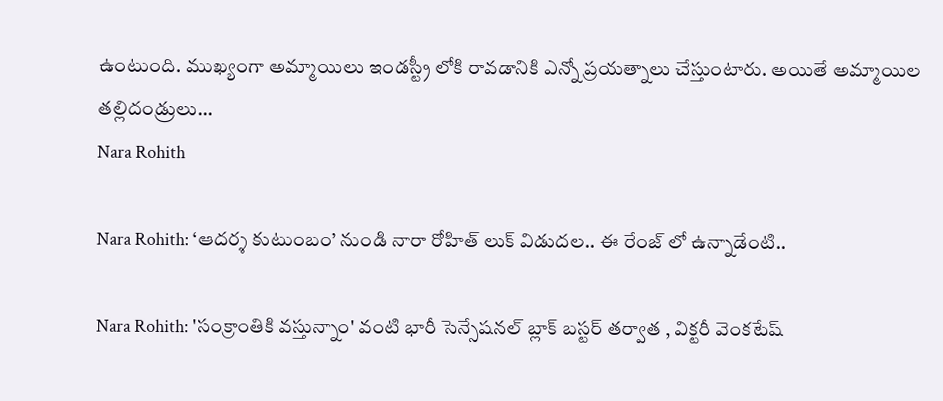ఉంటుంది. ముఖ్యంగా అమ్మాయిలు ఇండస్ట్రీ లోకి రావడానికి ఎన్నో ప్రయత్నాలు చేస్తుంటారు. అయితే అమ్మాయిల తల్లిదండ్రులు...
Nara Rohith

Nara Rohith: ‘ఆదర్శ కుటుంబం’ నుండి నారా రోహిత్ లుక్ విడుదల.. ఈ రేంజ్ లో ఉన్నాడేంటి..

Nara Rohith: 'సంక్రాంతికి వస్తున్నాం' వంటి భారీ సెన్సేషనల్ బ్లాక్ బస్టర్ తర్వాత , విక్టరీ వెంకటేష్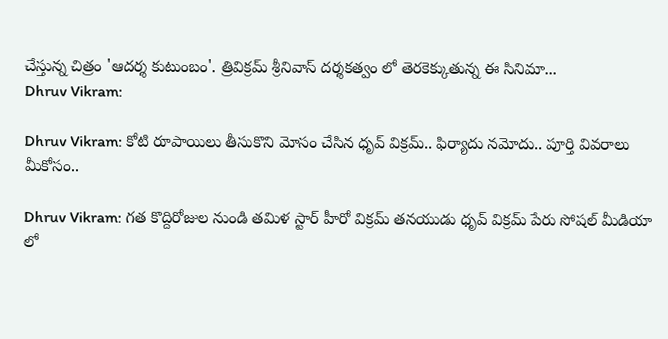చేస్తున్న చిత్రం 'ఆదర్శ కుటుంబం'. త్రివిక్రమ్ శ్రీనివాస్ దర్శకత్వం లో తెరకెక్కుతున్న ఈ సినిమా...
Dhruv Vikram:

Dhruv Vikram: కోటి రూపాయిలు తీసుకొని మోసం చేసిన ధృవ్ విక్రమ్.. ఫిర్యాదు నమోదు.. పూర్తి వివరాలు మీకోసం..

Dhruv Vikram: గత కొద్దిరోజుల నుండి తమిళ స్టార్ హీరో విక్రమ్ తనయుడు ధృవ్ విక్రమ్ పేరు సోషల్ మీడియా లో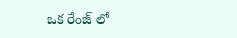ఒక రేంజ్ లో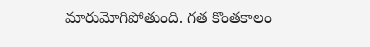మారుమోగిపోతుంది. గత కొంతకాలం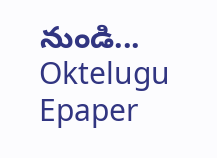నుండి...
Oktelugu Epaper